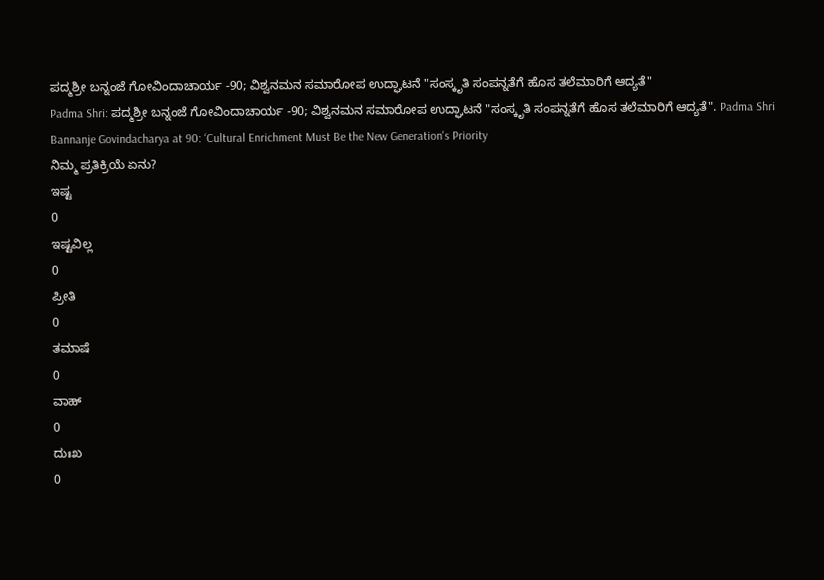ಪದ್ಮಶ್ರೀ ಬನ್ನಂಜೆ ಗೋವಿಂದಾಚಾರ್ಯ -90; ವಿಶ್ವನಮನ ಸಮಾರೋಪ ಉದ್ಘಾಟನೆ "ಸಂಸ್ಕೃತಿ ಸಂಪನ್ನತೆಗೆ ಹೊಸ ತಲೆಮಾರಿಗೆ ಆದ್ಯತೆ"
Padma Shri: ಪದ್ಮಶ್ರೀ ಬನ್ನಂಜೆ ಗೋವಿಂದಾಚಾರ್ಯ -90; ವಿಶ್ವನಮನ ಸಮಾರೋಪ ಉದ್ಘಾಟನೆ "ಸಂಸ್ಕೃತಿ ಸಂಪನ್ನತೆಗೆ ಹೊಸ ತಲೆಮಾರಿಗೆ ಆದ್ಯತೆ". Padma Shri Bannanje Govindacharya at 90: ‘Cultural Enrichment Must Be the New Generation's Priority
ನಿಮ್ಮ ಪ್ರತಿಕ್ರಿಯೆ ಏನು?
ಇಷ್ಟ
0
ಇಷ್ಟವಿಲ್ಲ
0
ಪ್ರೀತಿ
0
ತಮಾಷೆ
0
ವಾಹ್
0
ದುಃಖ
0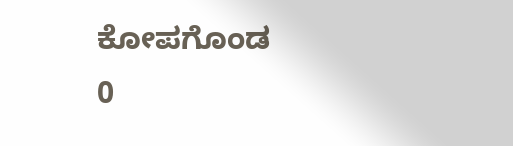ಕೋಪಗೊಂಡ
0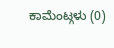ಕಾಮೆಂಟ್ಗಳು (0)